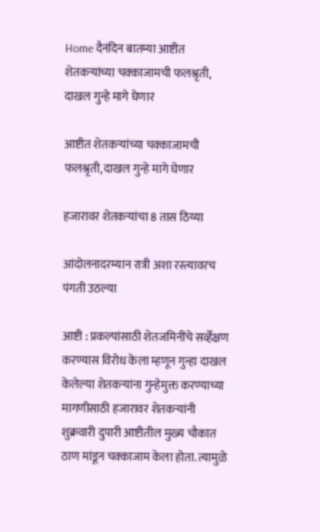Home दैनंदिन बातम्या आष्टीत शेतकऱ्यांच्या चक्काजामची फलश्रृती, दाखल गुन्हे मागे घेणार

आष्टीत शेतकऱ्यांच्या चक्काजामची फलश्रृती, दाखल गुन्हे मागे घेणार

हजारावर शेतकऱ्यांचा 8 तास ठिय्या

आंदोलनादरम्यान रात्री अशा रस्त्यावरच पंगती उठल्या

आष्टी : प्रकल्पांसाठी शेतजमिनींचे सर्व्हेक्षण करण्यास विरोध केला म्हणून गुन्हा दाखल केलेल्या शेतकऱ्यांना गुन्हेमुक्त करण्याच्या मागणीसाठी हजारावर शेतकऱ्यांनी शुक्रवारी दुपारी आष्टीतील मुख्य चौकात ठाण मांडून चक्काजाम केला होता. त्यामुळे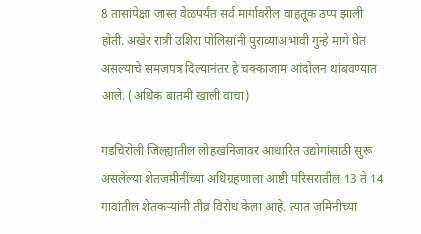8 तासांपेक्षा जास्त वेळपर्यंत सर्व मार्गावरील वाहतूक ठप्प झाली होती. अखेर रात्री उशिरा पोलिसांनी पुराव्याअभावी गुन्हे मागे घेत असल्याचे समजपत्र दिल्यानंतर हे चक्काजाम आंदोलन थांबवण्यात आले. (अधिक बातमी खाली वाचा)

गडचिरोली जिल्ह्यातील लोहखनिजावर आधारित उद्योगांसाठी सुरू असलेल्या शेतजमीनींच्या अधिग्रहणाला आष्टी परिसरातील 13 ते 14 गावांतील शेतकऱ्यांनी तीव्र विरोध केला आहे. त्यात जमिनीच्या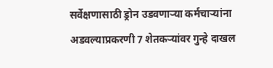सर्वेक्षणासाठी ड्रोन उडवणाऱ्या कर्मचाऱ्यांना अडवल्याप्रकरणी 7 शेतकऱ्यांवर गुन्हे दाखल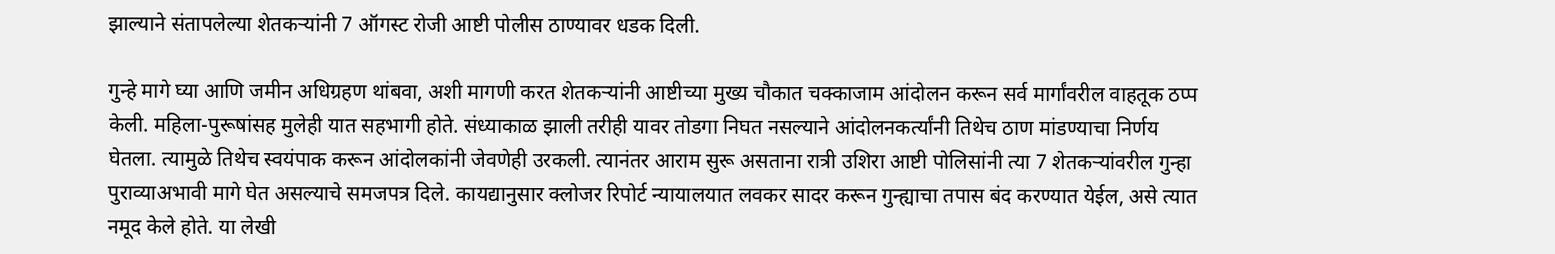झाल्याने संतापलेल्या शेतकऱ्यांनी 7 ऑगस्ट रोजी आष्टी पोलीस ठाण्यावर धडक दिली.

गुन्हे मागे घ्या आणि जमीन अधिग्रहण थांबवा, अशी मागणी करत शेतकऱ्यांनी आष्टीच्या मुख्य चौकात चक्काजाम आंदोलन करून सर्व मार्गांवरील वाहतूक ठप्प केली. महिला-पुरूषांसह मुलेही यात सहभागी होते. संध्याकाळ झाली तरीही यावर तोडगा निघत नसल्याने आंदोलनकर्त्यांनी तिथेच ठाण मांडण्याचा निर्णय घेतला. त्यामुळे तिथेच स्वयंपाक करून आंदोलकांनी जेवणेही उरकली. त्यानंतर आराम सुरू असताना रात्री उशिरा आष्टी पोलिसांनी त्या 7 शेतकऱ्यांवरील गुन्हा पुराव्याअभावी मागे घेत असल्याचे समजपत्र दिले. कायद्यानुसार क्लोजर रिपोर्ट न्यायालयात लवकर सादर करून गुन्ह्याचा तपास बंद करण्यात येईल, असे त्यात नमूद केले होते. या लेखी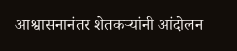आश्वासनानंतर शेतकऱ्यांनी आंदोलन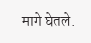मागे घेतले.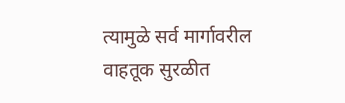त्यामुळे सर्व मार्गावरील वाहतूक सुरळीत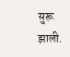सुरू झाली.